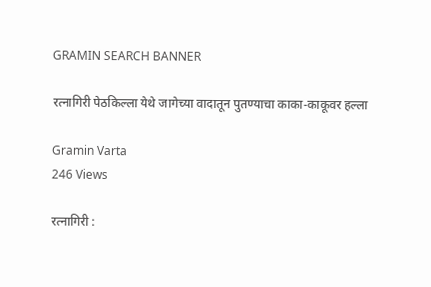GRAMIN SEARCH BANNER

रत्नागिरी पेठकिल्ला येथे जागेच्या वादातून पुतण्याचा काका-काकूवर हल्ला

Gramin Varta
246 Views

रत्नागिरी :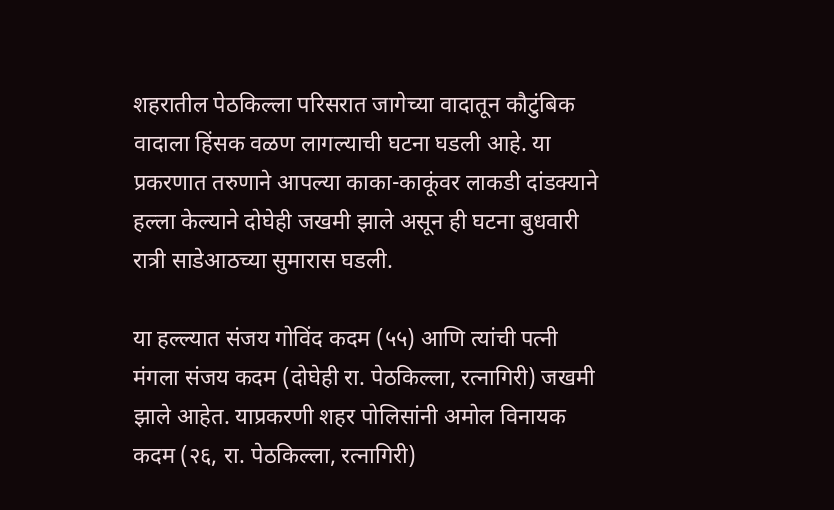शहरातील पेठकिल्ला परिसरात जागेच्या वादातून कौटुंबिक वादाला हिंसक वळण लागल्याची घटना घडली आहे. या प्रकरणात तरुणाने आपल्या काका-काकूंवर लाकडी दांडक्याने हल्ला केल्याने दोघेही जखमी झाले असून ही घटना बुधवारी रात्री साडेआठच्या सुमारास घडली.

या हल्ल्यात संजय गोविंद कदम (५५) आणि त्यांची पत्नी मंगला संजय कदम (दोघेही रा. पेठकिल्ला, रत्नागिरी) जखमी झाले आहेत. याप्रकरणी शहर पोलिसांनी अमोल विनायक कदम (२६, रा. पेठकिल्ला, रत्नागिरी)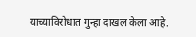याच्याविरोधात गुन्हा दाखल केला आहे.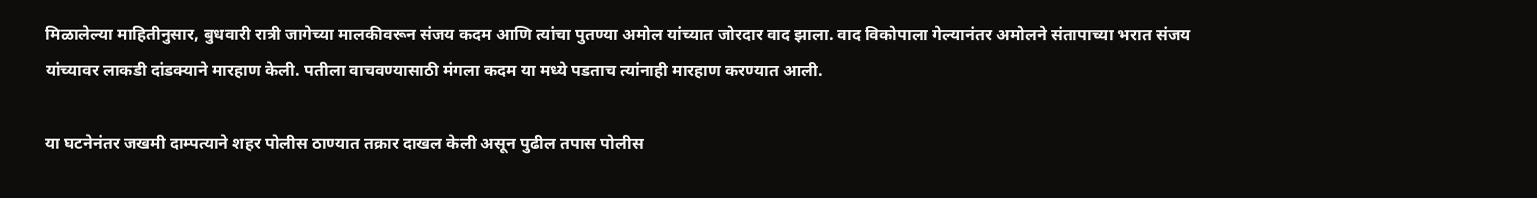मिळालेल्या माहितीनुसार, बुधवारी रात्री जागेच्या मालकीवरून संजय कदम आणि त्यांचा पुतण्या अमोल यांच्यात जोरदार वाद झाला. वाद विकोपाला गेल्यानंतर अमोलने संतापाच्या भरात संजय यांच्यावर लाकडी दांडक्याने मारहाण केली. पतीला वाचवण्यासाठी मंगला कदम या मध्ये पडताच त्यांनाही मारहाण करण्यात आली.

या घटनेनंतर जखमी दाम्पत्याने शहर पोलीस ठाण्यात तक्रार दाखल केली असून पुढील तपास पोलीस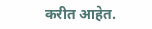करीत आहेत.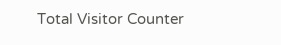Total Visitor Counter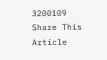3200109
Share This Article